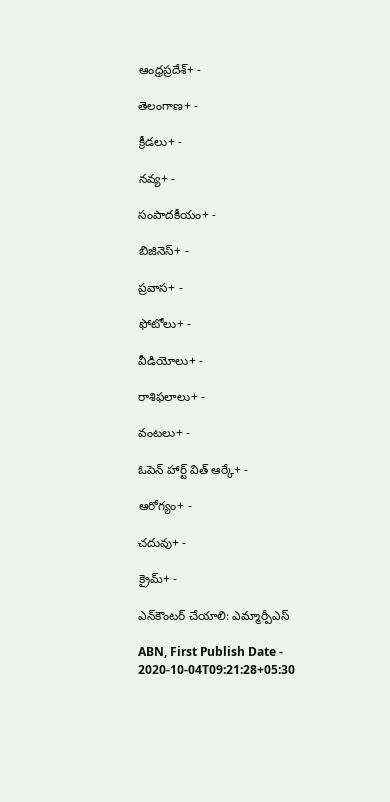ఆంధ్రప్రదేశ్+ -

తెలంగాణ+ -

క్రీడలు+ -

నవ్య+ -

సంపాదకీయం+ -

బిజినెస్+ -

ప్రవాస+ -

ఫోటోలు+ -

వీడియోలు+ -

రాశిఫలాలు+ -

వంటలు+ -

ఓపెన్ హార్ట్ విత్ ఆర్కే+ -

ఆరోగ్యం+ -

చదువు+ -

క్రైమ్+ -

ఎన్‌కౌంటర్‌ చేయాలి: ఎమ్మార్పీఎస్‌

ABN, First Publish Date - 2020-10-04T09:21:28+05:30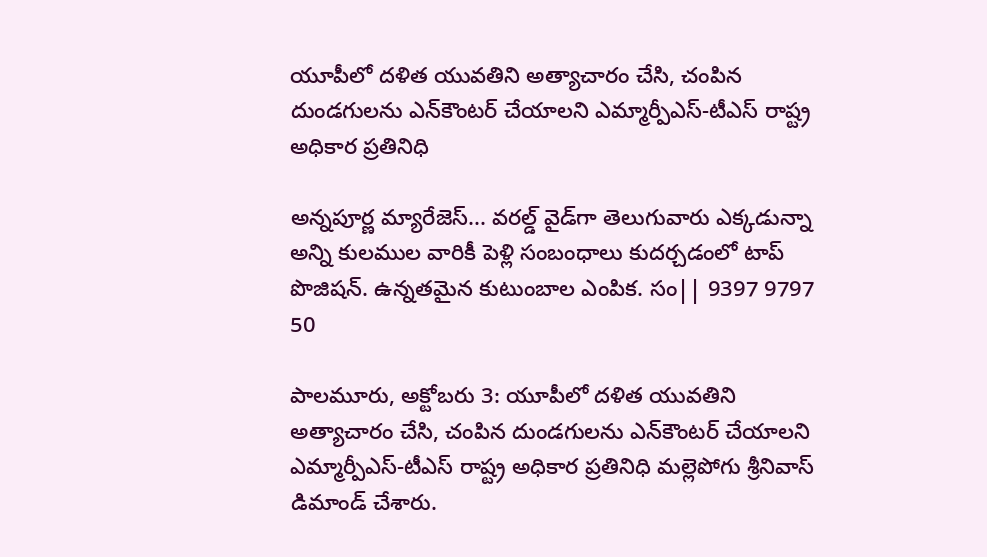యూపీలో దళిత యువతిని అత్యాచారం చేసి, చంపిన దుండగులను ఎన్‌కౌంటర్‌ చేయాలని ఎమ్మార్పీఎస్‌-టీఎస్‌ రాష్ట్ర అధికార ప్రతినిధి

అన్నపూర్ణ మ్యారేజెస్... వరల్డ్ వైడ్‌గా తెలుగువారు ఎక్కడున్నా అన్ని కులముల వారికీ పెళ్లి సంబంధాలు కుదర్చడంలో టాప్ పొజిషన్. ఉన్నతమైన కుటుంబాల ఎంపిక. సం|| 9397 9797 50

పాలమూరు, అక్టోబరు 3: యూపీలో దళిత యువతిని అత్యాచారం చేసి, చంపిన దుండగులను ఎన్‌కౌంటర్‌ చేయాలని ఎమ్మార్పీఎస్‌-టీఎస్‌ రాష్ట్ర అధికార ప్రతినిధి మల్లెపోగు శ్రీనివాస్‌ డిమాండ్‌ చేశారు.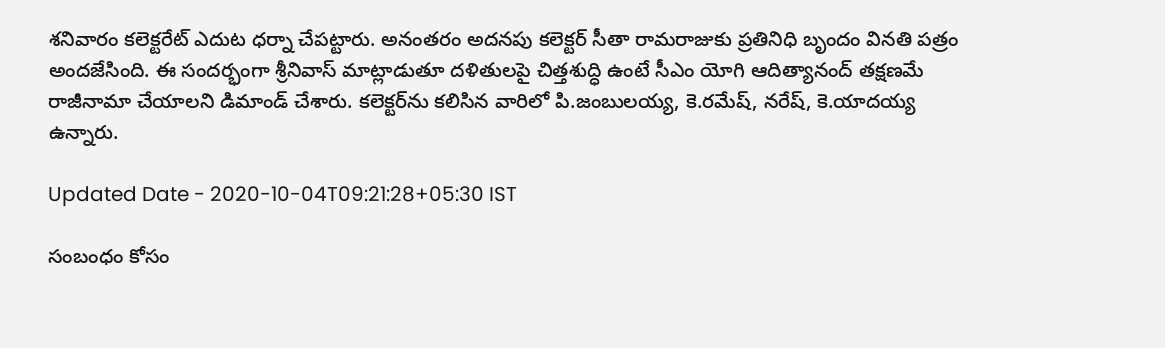శనివారం కలెక్టరేట్‌ ఎదుట ధర్నా చేపట్టారు. అనంతరం అదనపు కలెక్టర్‌ సీతా రామరాజుకు ప్రతినిధి బృందం వినతి పత్రం అందజేసింది. ఈ సందర్భంగా శ్రీనివాస్‌ మాట్లాడుతూ దళితులపై చిత్తశుద్ధి ఉంటే సీఎం యోగి ఆదిత్యానంద్‌ తక్షణమే రాజీనామా చేయాలని డిమాండ్‌ చేశారు. కలెక్టర్‌ను కలిసిన వారిలో పి.జంబులయ్య, కె.రమేష్‌, నరేష్‌, కె.యాదయ్య ఉన్నారు.

Updated Date - 2020-10-04T09:21:28+05:30 IST

సంబంధం కోసం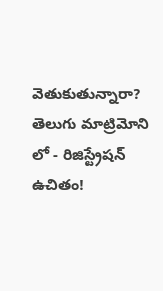వెతుకుతున్నారా? తెలుగు మాట్రిమోని లో - రిజిస్ట్రేషన్ ఉచితం!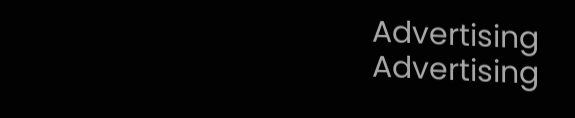Advertising
Advertising